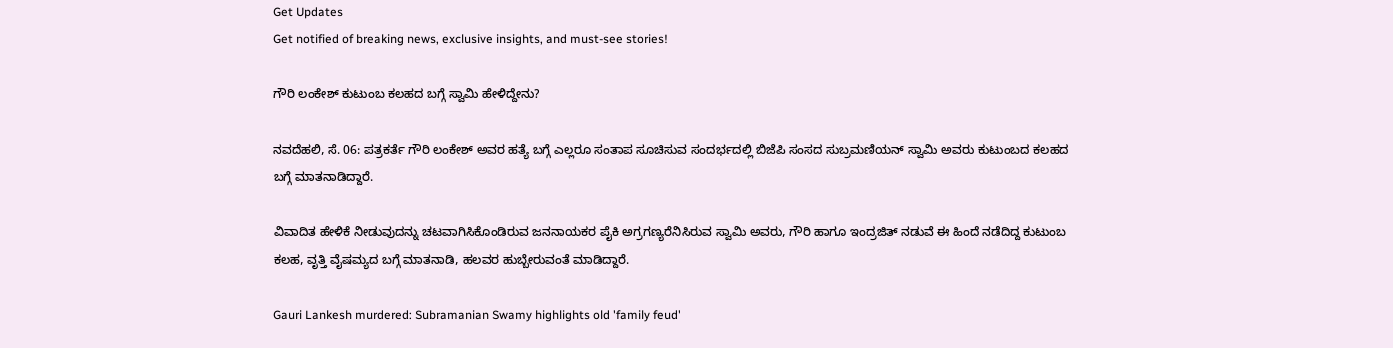Get Updates
Get notified of breaking news, exclusive insights, and must-see stories!

ಗೌರಿ ಲಂಕೇಶ್ ಕುಟುಂಬ ಕಲಹದ ಬಗ್ಗೆ ಸ್ವಾಮಿ ಹೇಳಿದ್ದೇನು?

ನವದೆಹಲಿ, ಸೆ. 06: ಪತ್ರಕರ್ತೆ ಗೌರಿ ಲಂಕೇಶ್ ಅವರ ಹತ್ಯೆ ಬಗ್ಗೆ ಎಲ್ಲರೂ ಸಂತಾಪ ಸೂಚಿಸುವ ಸಂದರ್ಭದಲ್ಲಿ ಬಿಜೆಪಿ ಸಂಸದ ಸುಬ್ರಮಣಿಯನ್ ಸ್ವಾಮಿ ಅವರು ಕುಟುಂಬದ ಕಲಹದ ಬಗ್ಗೆ ಮಾತನಾಡಿದ್ದಾರೆ.

ವಿವಾದಿತ ಹೇಳಿಕೆ ನೀಡುವುದನ್ನು ಚಟವಾಗಿಸಿಕೊಂಡಿರುವ ಜನನಾಯಕರ ಪೈಕಿ ಅಗ್ರಗಣ್ಯರೆನಿಸಿರುವ ಸ್ವಾಮಿ ಅವರು, ಗೌರಿ ಹಾಗೂ ಇಂದ್ರಜಿತ್ ನಡುವೆ ಈ ಹಿಂದೆ ನಡೆದಿದ್ದ ಕುಟುಂಬ ಕಲಹ, ವೃತ್ತಿ ವೈಷಮ್ಯದ ಬಗ್ಗೆ ಮಾತನಾಡಿ, ಹಲವರ ಹುಬ್ಬೇರುವಂತೆ ಮಾಡಿದ್ದಾರೆ.

Gauri Lankesh murdered: Subramanian Swamy highlights old 'family feud'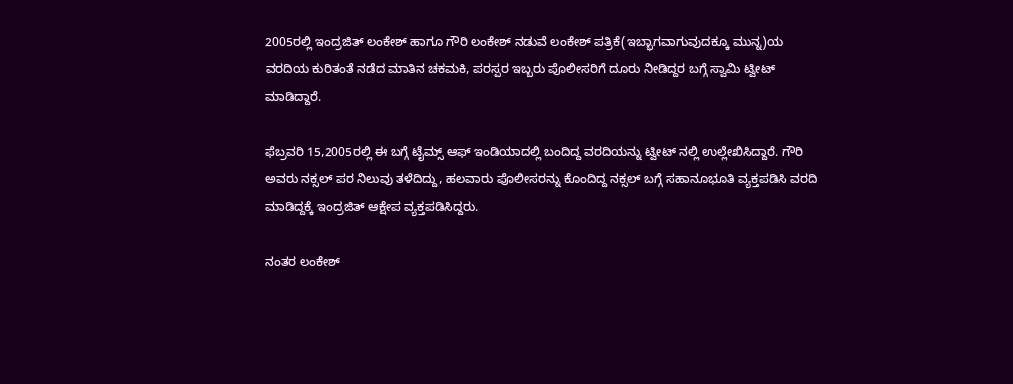2005ರಲ್ಲಿ ಇಂದ್ರಜಿತ್ ಲಂಕೇಶ್ ಹಾಗೂ ಗೌರಿ ಲಂಕೇಶ್ ನಡುವೆ ಲಂಕೇಶ್ ಪತ್ರಿಕೆ(ಇಬ್ಭಾಗವಾಗುವುದಕ್ಕೂ ಮುನ್ನ)ಯ ವರದಿಯ ಕುರಿತಂತೆ ನಡೆದ ಮಾತಿನ ಚಕಮಕಿ, ಪರಸ್ಪರ ಇಬ್ಬರು ಪೊಲೀಸರಿಗೆ ದೂರು ನೀಡಿದ್ದರ ಬಗ್ಗೆ ಸ್ವಾಮಿ ಟ್ವೀಟ್ ಮಾಡಿದ್ದಾರೆ.

ಫೆಬ್ರವರಿ 15,2005ರಲ್ಲಿ ಈ ಬಗ್ಗೆ ಟೈಮ್ಸ್ ಆಫ್ ಇಂಡಿಯಾದಲ್ಲಿ ಬಂದಿದ್ದ ವರದಿಯನ್ನು ಟ್ವೀಟ್ ನಲ್ಲಿ ಉಲ್ಲೇಖಿಸಿದ್ದಾರೆ. ಗೌರಿ ಅವರು ನಕ್ಸಲ್ ಪರ ನಿಲುವು ತಳೆದಿದ್ದು, ಹಲವಾರು ಪೊಲೀಸರನ್ನು ಕೊಂದಿದ್ದ ನಕ್ಸಲ್ ಬಗ್ಗೆ ಸಹಾನೂಭೂತಿ ವ್ಯಕ್ತಪಡಿಸಿ ವರದಿ ಮಾಡಿದ್ದಕ್ಕೆ ಇಂದ್ರಜಿತ್ ಆಕ್ಷೇಪ ವ್ಯಕ್ತಪಡಿಸಿದ್ದರು.

ನಂತರ ಲಂಕೇಶ್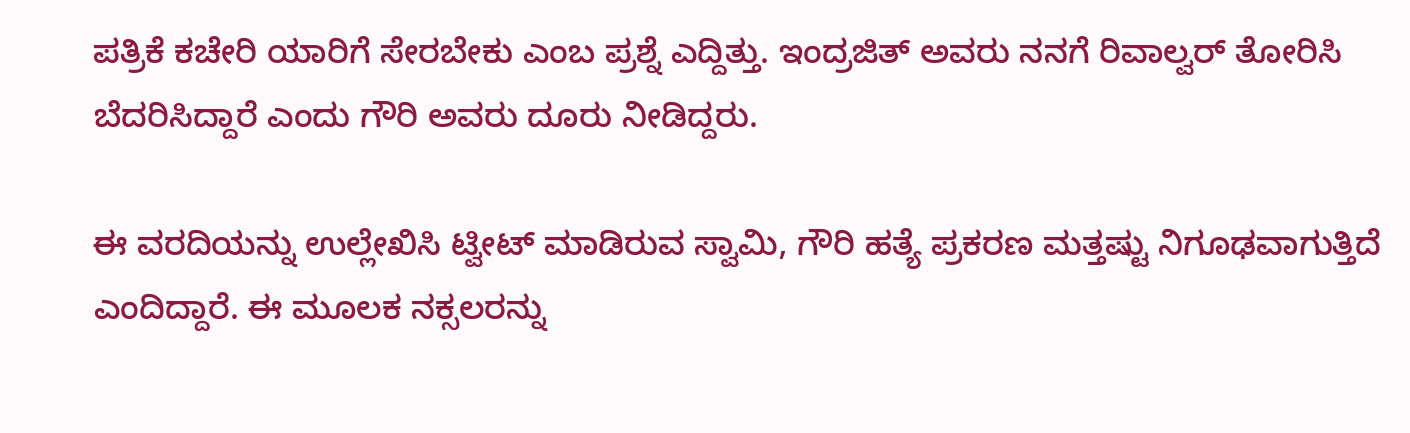ಪತ್ರಿಕೆ ಕಚೇರಿ ಯಾರಿಗೆ ಸೇರಬೇಕು ಎಂಬ ಪ್ರಶ್ನೆ ಎದ್ದಿತ್ತು. ಇಂದ್ರಜಿತ್ ಅವರು ನನಗೆ ರಿವಾಲ್ವರ್ ತೋರಿಸಿ ಬೆದರಿಸಿದ್ದಾರೆ ಎಂದು ಗೌರಿ ಅವರು ದೂರು ನೀಡಿದ್ದರು.

ಈ ವರದಿಯನ್ನು ಉಲ್ಲೇಖಿಸಿ ಟ್ವೀಟ್ ಮಾಡಿರುವ ಸ್ವಾಮಿ, ಗೌರಿ ಹತ್ಯೆ ಪ್ರಕರಣ ಮತ್ತಷ್ಟು ನಿಗೂಢವಾಗುತ್ತಿದೆ ಎಂದಿದ್ದಾರೆ. ಈ ಮೂಲಕ ನಕ್ಸಲರನ್ನು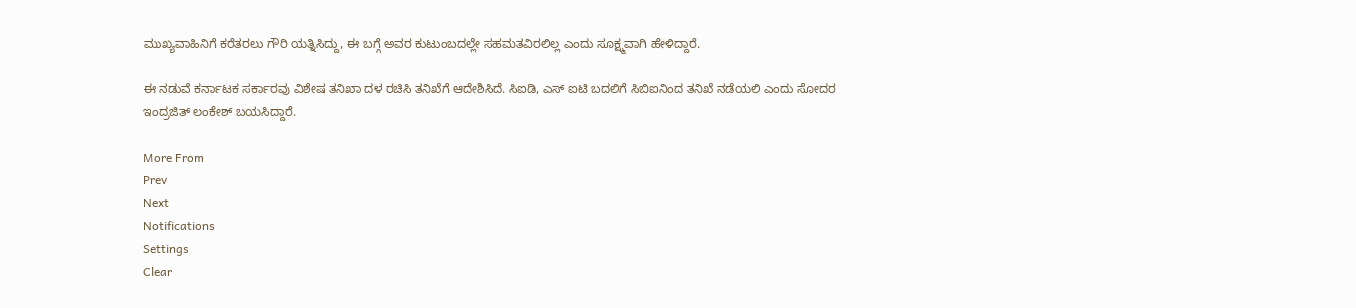ಮುಖ್ಯವಾಹಿನಿಗೆ ಕರೆತರಲು ಗೌರಿ ಯತ್ನಿಸಿದ್ದು, ಈ ಬಗ್ಗೆ ಅವರ ಕುಟುಂಬದಲ್ಲೇ ಸಹಮತವಿರಲಿಲ್ಲ ಎಂದು ಸೂಕ್ಷ್ಮವಾಗಿ ಹೇಳಿದ್ದಾರೆ.

ಈ ನಡುವೆ ಕರ್ನಾಟಕ ಸರ್ಕಾರವು ವಿಶೇಷ ತನಿಖಾ ದಳ ರಚಿಸಿ ತನಿಖೆಗೆ ಆದೇಶಿಸಿದೆ. ಸಿಐಡಿ, ಎಸ್ ಐಟಿ ಬದಲಿಗೆ ಸಿಬಿಐನಿಂದ ತನಿಖೆ ನಡೆಯಲಿ ಎಂದು ಸೋದರ ಇಂದ್ರಜಿತ್ ಲಂಕೇಶ್ ಬಯಸಿದ್ದಾರೆ.

More From
Prev
Next
Notifications
Settings
Clear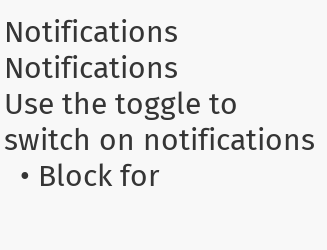Notifications
Notifications
Use the toggle to switch on notifications
  • Block for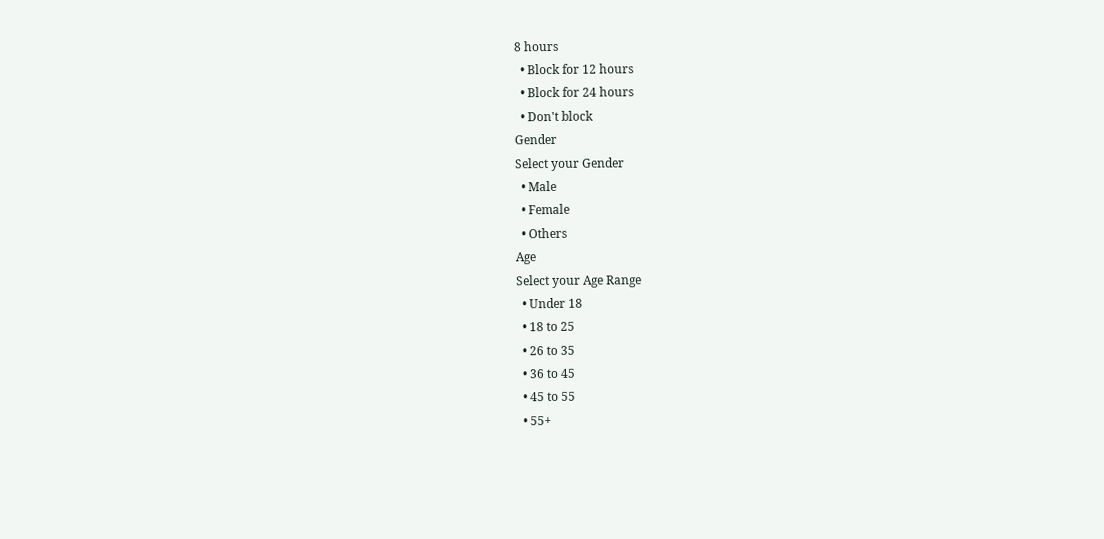8 hours
  • Block for 12 hours
  • Block for 24 hours
  • Don't block
Gender
Select your Gender
  • Male
  • Female
  • Others
Age
Select your Age Range
  • Under 18
  • 18 to 25
  • 26 to 35
  • 36 to 45
  • 45 to 55
  • 55+